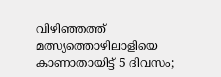വിഴിഞ്ഞത്ത് മത്സ്യത്തൊഴിലാളിയെ കാണാതായിട്ട് 5 ദിവസം;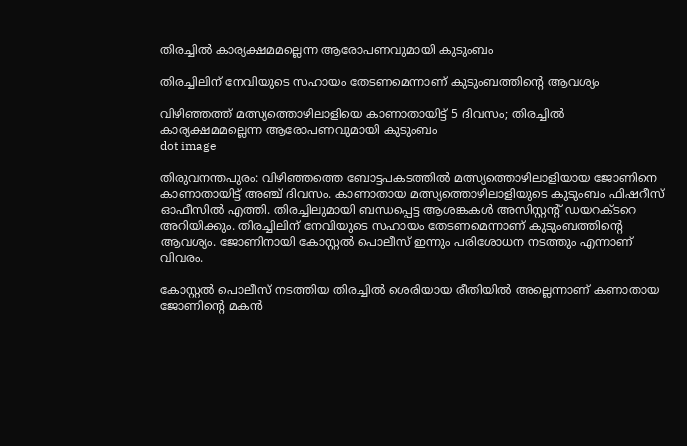തിരച്ചില്‍ കാര്യക്ഷമമല്ലെന്ന ആരോപണവുമായി കുടുംബം

തിരച്ചിലിന് നേവിയുടെ സഹായം തേടണമെന്നാണ് കുടുംബത്തിന്റെ ആവശ്യം

വിഴിഞ്ഞത്ത് മത്സ്യത്തൊഴിലാളിയെ കാണാതായിട്ട് 5 ദിവസം; തിരച്ചില്‍ കാര്യക്ഷമമല്ലെന്ന ആരോപണവുമായി കുടുംബം
dot image

തിരുവനന്തപുരം: വിഴിഞ്ഞത്തെ ബോട്ടപകടത്തില്‍ മത്സ്യത്തൊഴിലാളിയായ ജോണിനെ കാണാതായിട്ട് അഞ്ച് ദിവസം. കാണാതായ മത്സ്യത്തൊഴിലാളിയുടെ കുടുംബം ഫിഷറീസ് ഓഫീസില്‍ എത്തി. തിരച്ചിലുമായി ബന്ധപ്പെട്ട ആശങ്കകള്‍ അസിസ്റ്റന്റ് ഡയറക്ടറെ അറിയിക്കും. തിരച്ചിലിന് നേവിയുടെ സഹായം തേടണമെന്നാണ് കുടുംബത്തിന്റെ ആവശ്യം. ജോണിനായി കോസ്റ്റല്‍ പൊലീസ് ഇന്നും പരിശോധന നടത്തും എന്നാണ് വിവരം.

കോസ്റ്റല്‍ പൊലീസ് നടത്തിയ തിരച്ചില്‍ ശെരിയായ രീതിയില്‍ അല്ലെന്നാണ് കണാതായ ജോണിന്റെ മകന്‍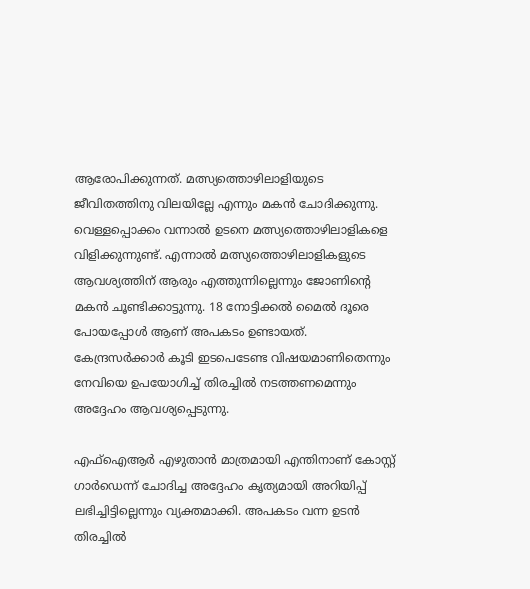ആരോപിക്കുന്നത്. മത്സ്യത്തൊഴിലാളിയുടെ ജീവിതത്തിനു വിലയില്ലേ എന്നും മകന്‍ ചോദിക്കുന്നു. വെള്ളപ്പൊക്കം വന്നാല്‍ ഉടനെ മത്സ്യത്തൊഴിലാളികളെ വിളിക്കുന്നുണ്ട്. എന്നാല്‍ മത്സ്യത്തൊഴിലാളികളുടെ ആവശ്യത്തിന് ആരും എത്തുന്നില്ലെന്നും ജോണിന്റെ മകന്‍ ചൂണ്ടിക്കാട്ടുന്നു. 18 നോട്ടിക്കല്‍ മൈല്‍ ദൂരെ പോയപ്പോള്‍ ആണ് അപകടം ഉണ്ടായത്. കേന്ദ്രസര്‍ക്കാര്‍ കൂടി ഇടപെടേണ്ട വിഷയമാണിതെന്നും നേവിയെ ഉപയോഗിച്ച് തിരച്ചില്‍ നടത്തണമെന്നും അദ്ദേഹം ആവശ്യപ്പെടുന്നു.

എഫ്‌ഐആര്‍ എഴുതാന്‍ മാത്രമായി എന്തിനാണ് കോസ്റ്റ് ഗാര്‍ഡെന്ന് ചോദിച്ച അദ്ദേഹം കൃത്യമായി അറിയിപ്പ് ലഭിച്ചിട്ടില്ലെന്നും വ്യക്തമാക്കി. അപകടം വന്ന ഉടന്‍ തിരച്ചില്‍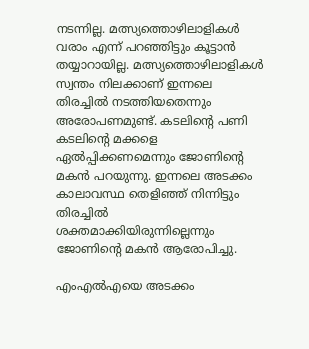നടന്നില്ല. മത്സ്യത്തൊഴിലാളികള്‍ വരാം എന്ന് പറഞ്ഞിട്ടും കൂട്ടാന്‍ തയ്യാറായില്ല. മത്സ്യത്തൊഴിലാളികള്‍ സ്വന്തം നിലക്കാണ് ഇന്നലെ തിരച്ചില്‍ നടത്തിയതെന്നും അരോപണമുണ്ട്. കടലിന്റെ പണി കടലിന്റെ മക്കളെ ഏല്‍പ്പിക്കണമെന്നും ജോണിന്റെ മകന്‍ പറയുന്നു. ഇന്നലെ അടക്കം കാലാവസ്ഥ തെളിഞ്ഞ് നിന്നിട്ടും തിരച്ചില്‍ ശക്തമാക്കിയിരുന്നില്ലെന്നും ജോണിന്റെ മകന്‍ ആരോപിച്ചു.

എംഎല്‍എയെ അടക്കം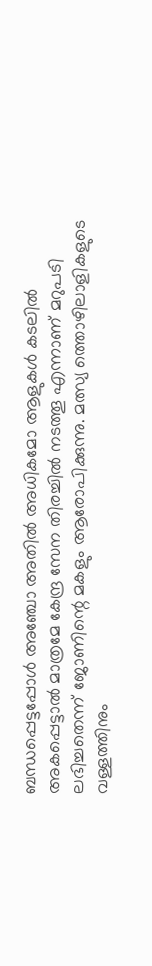ബന്ധപ്പെട്ടപ്പോള്‍ അഞ്ചോ അതില്‍ അധികമോ ആളുകള്‍ കടലില്‍ അകപ്പെട്ടാല്‍ മാത്രമേ കേന്ദ്ര സേന തിരച്ചില്‍ നടത്തൂ എന്നാണ് മറുപടി ലഭിച്ചതെന്ന് ജോണിന്റെ മകളും ആരോപിക്കുന്നു. മത്സ്യ ത്തൊഴിലാളികളുടെ വള്ളത്തിനും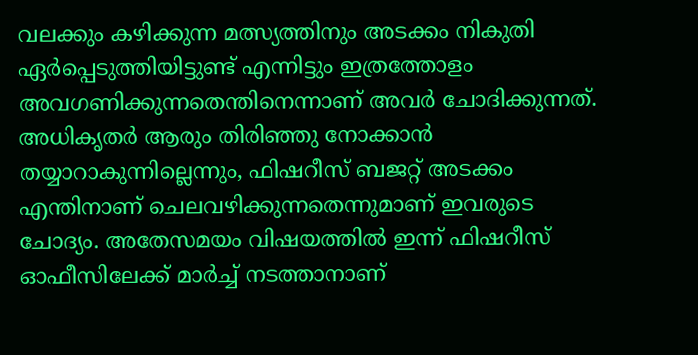വലക്കും കഴിക്കുന്ന മത്സ്യത്തിനും അടക്കം നികുതി ഏര്‍പ്പെടുത്തിയിട്ടുണ്ട് എന്നിട്ടും ഇത്രത്തോളം അവഗണിക്കുന്നതെന്തിനെന്നാണ് അവര്‍ ചോദിക്കുന്നത്. അധികൃതര്‍ ആരും തിരിഞ്ഞു നോക്കാന്‍ തയ്യാറാകുന്നില്ലെന്നും, ഫിഷറീസ് ബജറ്റ് അടക്കം എന്തിനാണ് ചെലവഴിക്കുന്നതെന്നുമാണ് ഇവരുടെ ചോദ്യം. അതേസമയം വിഷയത്തില്‍ ഇന്ന് ഫിഷറീസ് ഓഫീസിലേക്ക് മാര്‍ച്ച് നടത്താനാണ്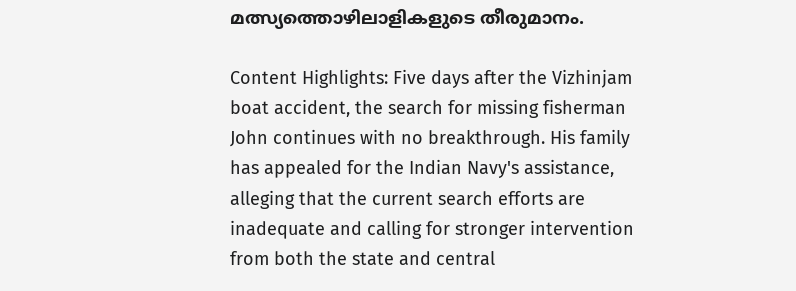മത്സ്യത്തൊഴിലാളികളുടെ തീരുമാനം.

Content Highlights: Five days after the Vizhinjam boat accident, the search for missing fisherman John continues with no breakthrough. His family has appealed for the Indian Navy's assistance, alleging that the current search efforts are inadequate and calling for stronger intervention from both the state and central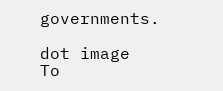governments.

dot image
To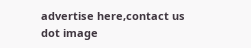advertise here,contact us
dot image